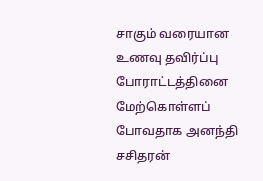சாகும் வரையான உணவு தவிர்ப்பு போராட்டத்தினை மேற்கொள்ளப் போவதாக அனந்தி சசிதரன்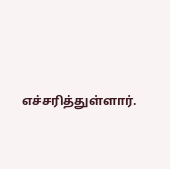எச்சரித்துள்ளார்.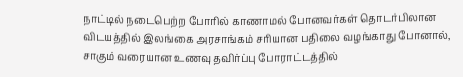நாட்டில் நடைபெற்ற போரில் காணாமல் போனவர்கள் தொடர்பிலான விடயத்தில் இலங்கை அரசாங்கம் சரியான பதிலை வழங்காது போனால், சாகும் வரையான உணவு தவிர்ப்பு போராட்டத்தில்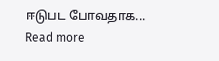ஈடுபட போவதாக...
Read more